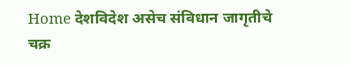Home देशविदेश असेच संविधान जागृतीचे चक्र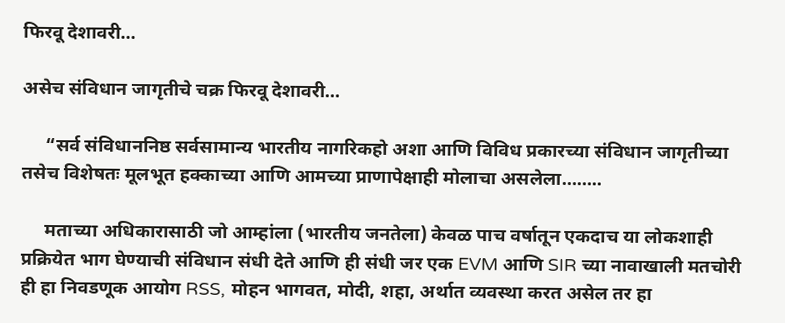फिरवू देशावरी…

असेच संविधान जागृतीचे चक्र फिरवू देशावरी…

     “सर्व संविधाननिष्ठ सर्वसामान्य भारतीय नागरिकहो अशा आणि विविध प्रकारच्या संविधान जागृतीच्या तसेच विशेषतः मूलभूत हक्काच्या आणि आमच्या प्राणापेक्षाही मोलाचा असलेला……..

     मताच्या अधिकारासाठी जो आम्हांला (भारतीय जनतेला) केवळ पाच वर्षातून एकदाच या लोकशाही प्रक्रियेत भाग घेण्याची संविधान संधी देते आणि ही संधी जर एक EVM आणि SIR च्या नावाखाली मतचोरी ही हा निवडणूक आयोग RSS, मोहन भागवत, मोदी, शहा, अर्थात व्यवस्था करत असेल तर हा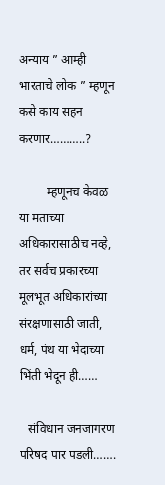अन्याय ” आम्ही भारताचे लोक ” म्हणून कसे काय सहन करणार………..?

         म्हणूनच केवळ या मताच्या अधिकारासाठीच नव्हे, तर सर्वच प्रकारच्या मूलभूत अधिकारांच्या संरक्षणासाठी जाती, धर्म, पंथ या भेदाच्या भिंती भेदून ही……

   संविधान जनजागरण परिषद पार पडली…….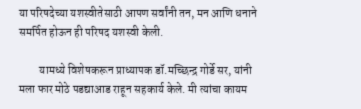या परिषदेच्या यशस्वीतेसाठी आपण सर्वांनी तन, मन आणि धनाने समर्पित होऊन ही परिषद यशस्वी केली.

         यामध्ये विशेषकरून प्राध्यापक डॉ.मच्छिन्द्र गोर्डे सर, यांनी मला फार मोठे पडद्याआड राहून सहकार्य केले. मी त्यांचा कायम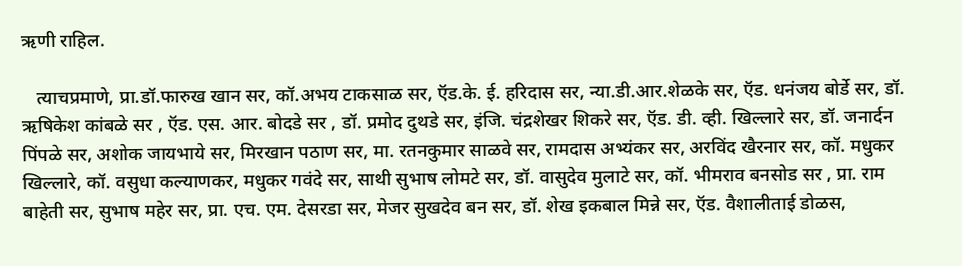ऋणी राहिल.

   त्याचप्रमाणे, प्रा.डॉ.फारुख खान सर, कॉ.अभय टाकसाळ सर, ऍड.के. ई. हरिदास सर, न्या.डी.आर.शेळके सर, ऍड. धनंजय बोर्डे सर, डॉ. ऋषिकेश कांबळे सर , ऍड. एस. आर. बोदडे सर , डॉ. प्रमोद दुथडे सर, इंजि. चंद्रशेखर शिकरे सर, ऍड. डी. व्ही. खिल्लारे सर, डॉ. जनार्दन पिंपळे सर, अशोक जायभाये सर, मिरखान पठाण सर, मा. रतनकुमार साळवे सर, रामदास अभ्यंकर सर, अरविंद खैरनार सर, कॉ. मधुकर खिल्लारे, कॉ. वसुधा कल्याणकर, मधुकर गवंदे सर, साथी सुभाष लोमटे सर, डॉ. वासुदेव मुलाटे सर, कॉ. भीमराव बनसोड सर , प्रा. राम बाहेती सर, सुभाष महेर सर, प्रा. एच. एम. देसरडा सर, मेजर सुखदेव बन सर, डॉ. शेख इकबाल मिन्ने सर, ऍड. वैशालीताई डोळस,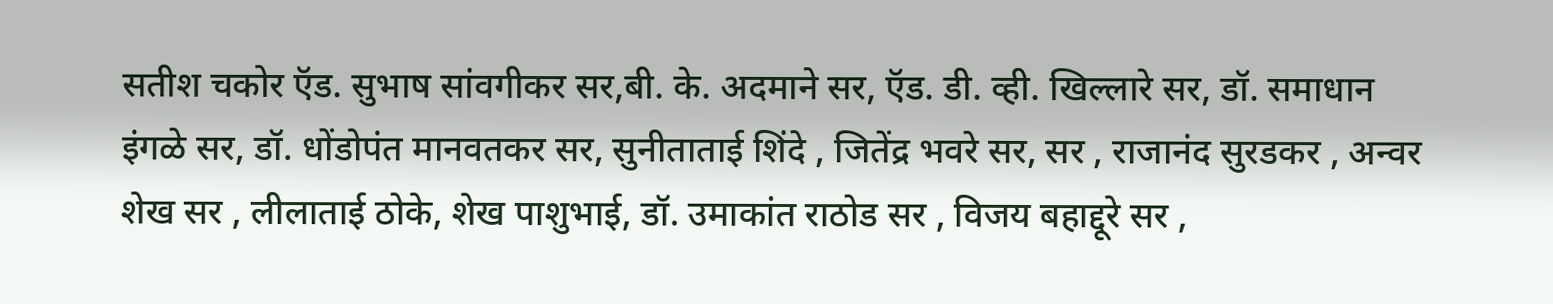सतीश चकोर ऍड. सुभाष सांवगीकर सर,बी. के. अदमाने सर, ऍड. डी. व्ही. खिल्लारे सर, डॉ. समाधान इंगळे सर, डॉ. धोंडोपंत मानवतकर सर, सुनीताताई शिंदे , जितेंद्र भवरे सर, सर , राजानंद सुरडकर , अन्वर शेख सर , लीलाताई ठोके, शेख पाशुभाई, डॉ. उमाकांत राठोड सर , विजय बहाद्दूरे सर ,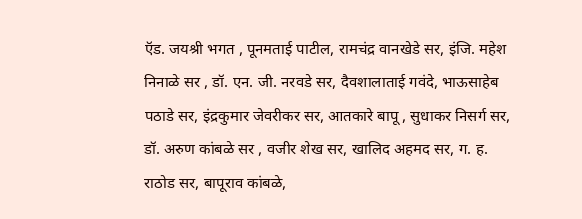ऍड. जयश्री भगत , पूनमताई पाटील, रामचंद्र वानखेडे सर, इंजि. महेश निनाळे सर , डॉ. एन. जी. नरवडे सर, दैवशालाताई गवंदे, भाऊसाहेब पठाडे सर, इंद्रकुमार जेवरीकर सर, आतकारे बापू , सुधाकर निसर्ग सर, डॉ. अरुण कांबळे सर , वजीर शेख सर, खालिद अहमद सर, ग. ह. राठोड सर, बापूराव कांबळे,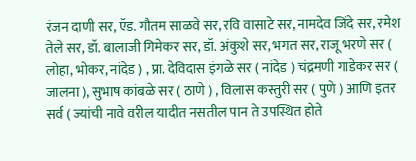रंजन दाणी सर, ऍड. गौतम साळवे सर, रवि वासाटे सर, नामदेव जिंदे सर, रमेश तेले सर, डॉ. बालाजी गिमेकर सर, डॉ. अंकुशे सर, भगत सर, राजू भरणे सर ( लोहा, भोकर, नांदेड ) , प्रा. देविदास इंगळे सर ( नांदेड ) चंद्रमणी गाडेकर सर ( जालना ), सुभाष कांबळे सर ( ठाणे ) , विलास कस्तुरी सर ( पुणे ) आणि इतर सर्व ( ज्यांची नावे वरील यादीत नसतील पान ते उपस्थित होते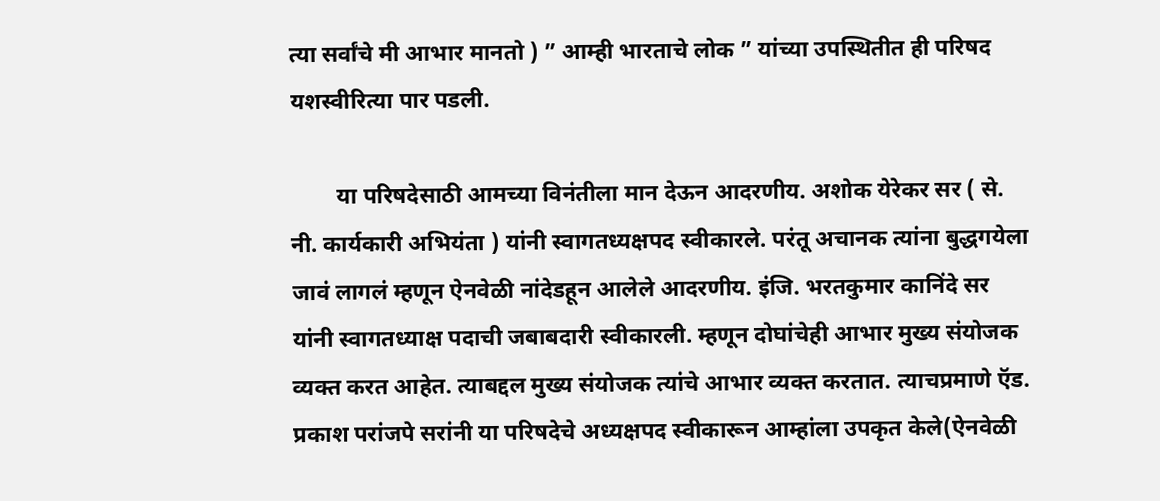त्या सर्वांचे मी आभार मानतो ) ” आम्ही भारताचे लोक ” यांच्या उपस्थितीत ही परिषद यशस्वीरित्या पार पडली.

        या परिषदेसाठी आमच्या विनंतीला मान देऊन आदरणीय. अशोक येरेकर सर ( से. नी. कार्यकारी अभियंता ) यांनी स्वागतध्यक्षपद स्वीकारले. परंतू अचानक त्यांना बुद्धगयेला जावं लागलं म्हणून ऐनवेळी नांदेडहून आलेले आदरणीय. इंजि. भरतकुमार कानिंदे सर यांनी स्वागतध्याक्ष पदाची जबाबदारी स्वीकारली. म्हणून दोघांचेही आभार मुख्य संयोजक व्यक्त करत आहेत. त्याबद्दल मुख्य संयोजक त्यांचे आभार व्यक्त करतात. त्याचप्रमाणे ऍड. प्रकाश परांजपे सरांनी या परिषदेचे अध्यक्षपद स्वीकारून आम्हांला उपकृत केले(ऐनवेळी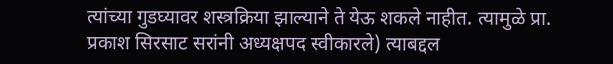त्यांच्या गुडघ्यावर शस्त्रक्रिया झाल्याने ते येऊ शकले नाहीत. त्यामुळे प्रा. प्रकाश सिरसाट सरांनी अध्यक्षपद स्वीकारले) त्याबद्दल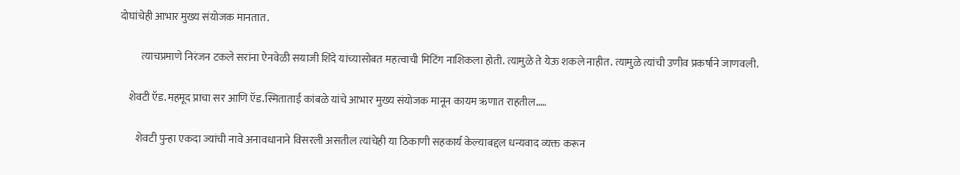दोघांचेही आभार मुख्य संयोजक मानतात.

          त्याचप्रमाणे निरंजन टकले सरांना ऐनवेळी सयाजी शिंदे यांच्यासोबत महत्वाची मिटिंग नाशिकला होती. त्यामुळे ते येऊ शकले नाहीत. त्यामुळे त्यांची उणीव प्रकर्षाने जाणवली.

    शेवटी ऍड.महमूद प्राचा सर आणि ऍड.स्मिताताई कांबळे यांचे आभार मुख्य संयोजक मानून कायम ऋणात राहतील…..

        शेवटी पुन्हा एकदा ज्यांची नावे अनावधानाने विसरली असतील त्यांचेही या ठिकाणी सहकार्य केल्याबद्दल धन्यवाद व्यक्त करून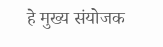हे मुख्य संयोजक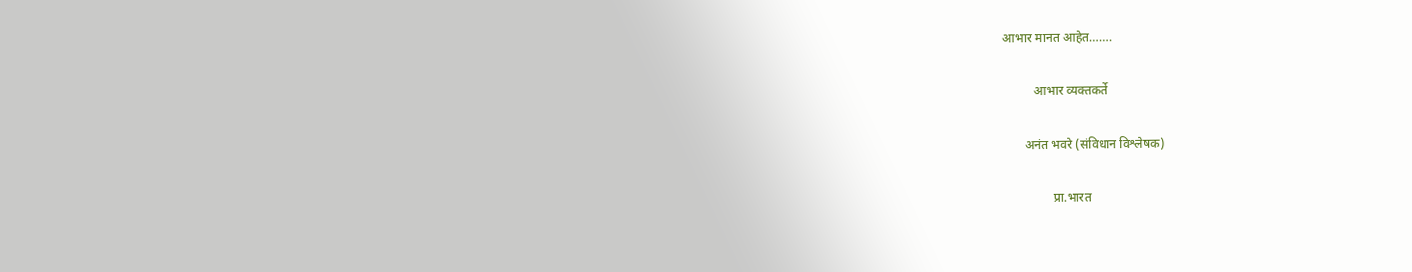आभार मानत आहेत…….

          आभार व्यक्तकर्ते

       अनंत भवरे (संविधान विश्लेषक)

                प्रा.भारत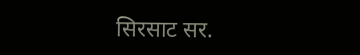सिरसाट सर.